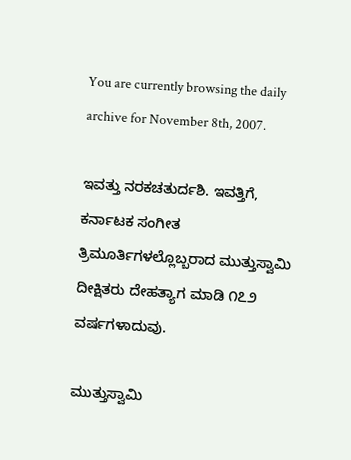You are currently browsing the daily archive for November 8th, 2007.

ಇವತ್ತು ನರಕಚತುರ್ದಶಿ. ಇವತ್ತಿಗೆ, ಕರ್ನಾಟಕ ಸಂಗೀತ ತ್ರಿಮೂರ್ತಿಗಳಲ್ಲೊಬ್ಬರಾದ ಮುತ್ತುಸ್ವಾಮಿ ದೀಕ್ಷಿತರು ದೇಹತ್ಯಾಗ ಮಾಡಿ ೧೭೨ ವರ್ಷಗಳಾದುವು.

ಮುತ್ತುಸ್ವಾಮಿ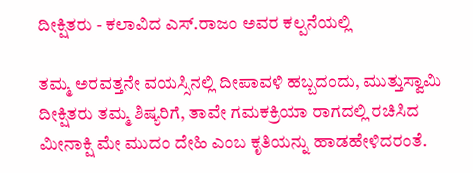ದೀಕ್ಷಿತರು - ಕಲಾವಿದ ಎಸ್.ರಾಜಂ ಅವರ ಕಲ್ಪನೆಯಲ್ಲಿ

ತಮ್ಮ ಅರವತ್ತನೇ ವಯಸ್ಸಿನಲ್ಲಿ ದೀಪಾವಳಿ ಹಬ್ಬದಂದು, ಮುತ್ತುಸ್ವಾಮಿ ದೀಕ್ಷಿತರು ತಮ್ಮ ಶಿಷ್ಯರಿಗೆ, ತಾವೇ ಗಮಕಕ್ರಿಯಾ ರಾಗದಲ್ಲಿ ರಚಿಸಿದ ಮೀನಾಕ್ಷಿ ಮೇ ಮುದಂ ದೇಹಿ ಎಂಬ ಕೃತಿಯನ್ನು ಹಾಡಹೇಳಿದರಂತೆ.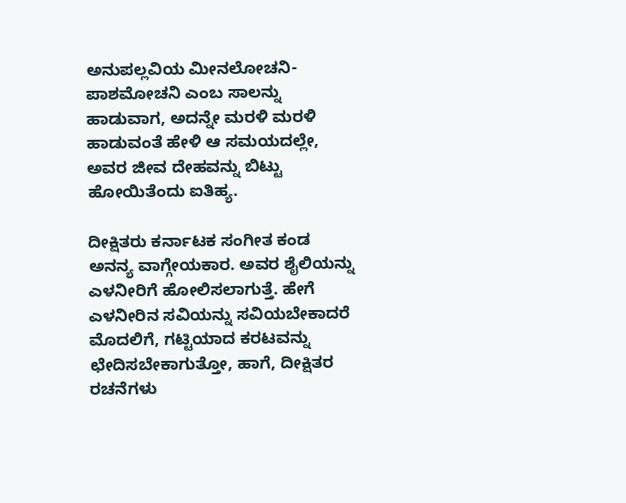ಅನುಪಲ್ಲವಿಯ ಮೀನಲೋಚನಿ-ಪಾಶಮೋಚನಿ ಎಂಬ ಸಾಲನ್ನು ಹಾಡುವಾಗ, ಅದನ್ನೇ ಮರಳಿ ಮರಳಿ ಹಾಡುವಂತೆ ಹೇಳಿ ಆ ಸಮಯದಲ್ಲೇ, ಅವರ ಜೀವ ದೇಹವನ್ನು ಬಿಟ್ಟು ಹೋಯಿತೆಂದು ಐತಿಹ್ಯ.

ದೀಕ್ಷಿತರು ಕರ್ನಾಟಕ ಸಂಗೀತ ಕಂಡ ಅನನ್ಯ ವಾಗ್ಗೇಯಕಾರ. ಅವರ ಶೈಲಿಯನ್ನು ಎಳನೀರಿಗೆ ಹೋಲಿಸಲಾಗುತ್ತೆ. ಹೇಗೆ ಎಳನೀರಿನ ಸವಿಯನ್ನು ಸವಿಯಬೇಕಾದರೆ ಮೊದಲಿಗೆ, ಗಟ್ಟಿಯಾದ ಕರಟವನ್ನು ಛೇದಿಸಬೇಕಾಗುತ್ತೋ, ಹಾಗೆ, ದೀಕ್ಷಿತರ ರಚನೆಗಳು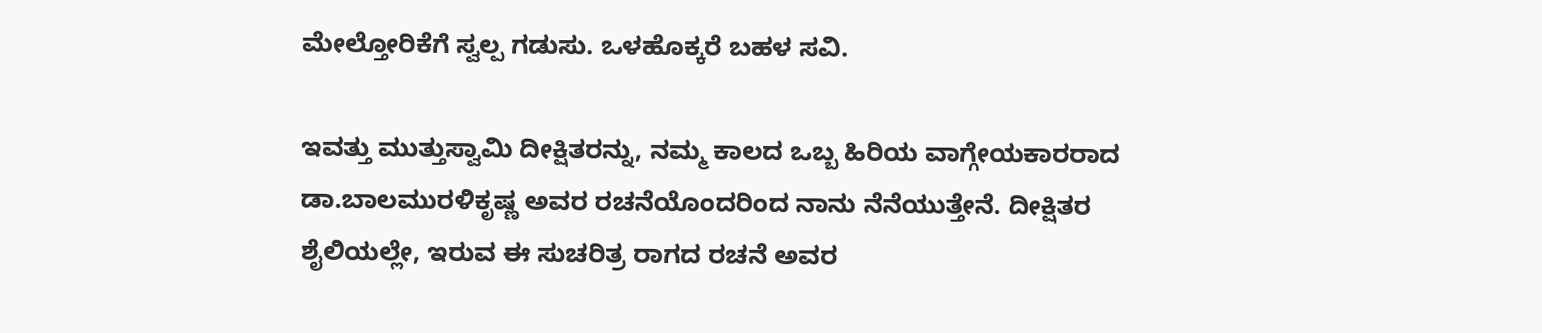ಮೇಲ್ತೋರಿಕೆಗೆ ಸ್ವಲ್ಪ ಗಡುಸು. ಒಳಹೊಕ್ಕರೆ ಬಹಳ ಸವಿ.

ಇವತ್ತು ಮುತ್ತುಸ್ವಾಮಿ ದೀಕ್ಷಿತರನ್ನು, ನಮ್ಮ ಕಾಲದ ಒಬ್ಬ ಹಿರಿಯ ವಾಗ್ಗೇಯಕಾರರಾದ ಡಾ.ಬಾಲಮುರಳಿಕೃಷ್ಣ ಅವರ ರಚನೆಯೊಂದರಿಂದ ನಾನು ನೆನೆಯುತ್ತೇನೆ. ದೀಕ್ಷಿತರ ಶೈಲಿಯಲ್ಲೇ, ಇರುವ ಈ ಸುಚರಿತ್ರ ರಾಗದ ರಚನೆ ಅವರ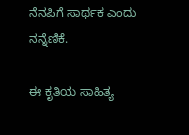ನೆನಪಿಗೆ ಸಾರ್ಥಕ ಎಂದು ನನ್ನೆಣಿಕೆ.

ಈ ಕೃತಿಯ ಸಾಹಿತ್ಯ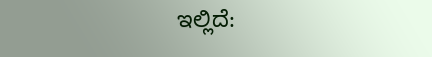ಇಲ್ಲಿದೆ: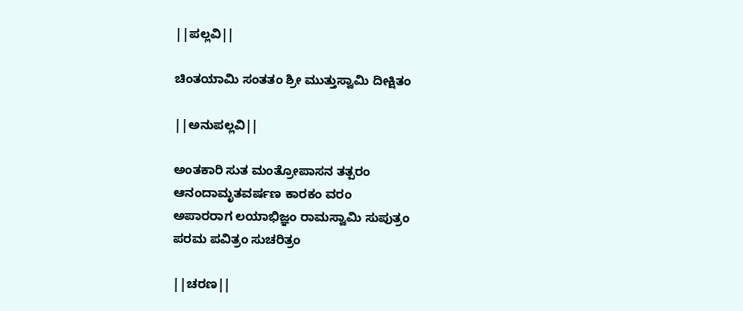||ಪಲ್ಲವಿ||

ಚಿಂತಯಾಮಿ ಸಂತತಂ ಶ್ರೀ ಮುತ್ತುಸ್ವಾಮಿ ದೀಕ್ಷಿತಂ

||ಅನುಪಲ್ಲವಿ||

ಅಂತಕಾರಿ ಸುತ ಮಂತ್ರೋಪಾಸನ ತತ್ಪರಂ
ಆನಂದಾಮೃತವರ್ಷಣ ಕಾರಕಂ ವರಂ
ಅಪಾರರಾಗ ಲಯಾಭಿಜ್ಞಂ ರಾಮಸ್ವಾಮಿ ಸುಪುತ್ರಂ
ಪರಮ ಪವಿತ್ರಂ ಸುಚರಿತ್ರಂ

||ಚರಣ||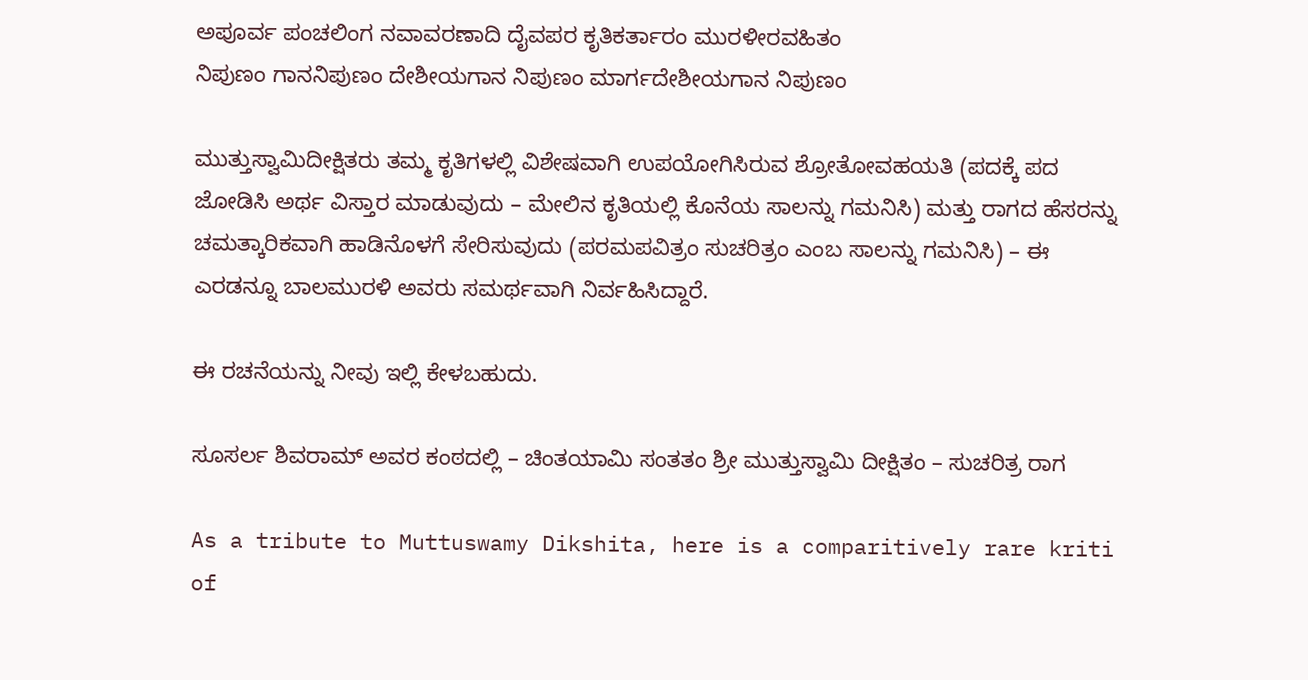ಅಪೂರ್ವ ಪಂಚಲಿಂಗ ನವಾವರಣಾದಿ ದೈವಪರ ಕೃತಿಕರ್ತಾರಂ ಮುರಳೀರವಹಿತಂ
ನಿಪುಣಂ ಗಾನನಿಪುಣಂ ದೇಶೀಯಗಾನ ನಿಪುಣಂ ಮಾರ್ಗದೇಶೀಯಗಾನ ನಿಪುಣಂ

ಮುತ್ತುಸ್ವಾಮಿದೀಕ್ಷಿತರು ತಮ್ಮ ಕೃತಿಗಳಲ್ಲಿ ವಿಶೇಷವಾಗಿ ಉಪಯೋಗಿಸಿರುವ ಶ್ರೋತೋವಹಯತಿ (ಪದಕ್ಕೆ ಪದ ಜೋಡಿಸಿ ಅರ್ಥ ವಿಸ್ತಾರ ಮಾಡುವುದು – ಮೇಲಿನ ಕೃತಿಯಲ್ಲಿ ಕೊನೆಯ ಸಾಲನ್ನು ಗಮನಿಸಿ) ಮತ್ತು ರಾಗದ ಹೆಸರನ್ನು ಚಮತ್ಕಾರಿಕವಾಗಿ ಹಾಡಿನೊಳಗೆ ಸೇರಿಸುವುದು (ಪರಮಪವಿತ್ರಂ ಸುಚರಿತ್ರಂ ಎಂಬ ಸಾಲನ್ನು ಗಮನಿಸಿ) – ಈ ಎರಡನ್ನೂ ಬಾಲಮುರಳಿ ಅವರು ಸಮರ್ಥವಾಗಿ ನಿರ್ವಹಿಸಿದ್ದಾರೆ.

ಈ ರಚನೆಯನ್ನು ನೀವು ಇಲ್ಲಿ ಕೇಳಬಹುದು.

ಸೂಸರ್ಲ ಶಿವರಾಮ್ ಅವರ ಕಂಠದಲ್ಲಿ – ಚಿಂತಯಾಮಿ ಸಂತತಂ ಶ್ರೀ ಮುತ್ತುಸ್ವಾಮಿ ದೀಕ್ಷಿತಂ – ಸುಚರಿತ್ರ ರಾಗ

As a tribute to Muttuswamy Dikshita, here is a comparitively rare kriti of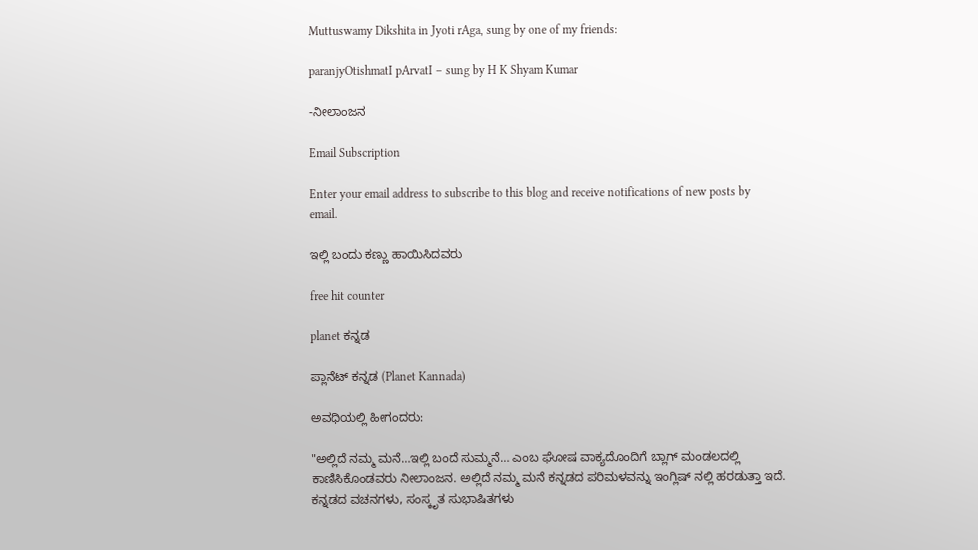Muttuswamy Dikshita in Jyoti rAga, sung by one of my friends:

paranjyOtishmatI pArvatI – sung by H K Shyam Kumar

-ನೀಲಾಂಜನ

Email Subscription

Enter your email address to subscribe to this blog and receive notifications of new posts by email.

ಇಲ್ಲಿ ಬಂದು ಕಣ್ಣು ಹಾಯಿಸಿದವರು

free hit counter

planet ಕನ್ನಡ

ಪ್ಲಾನೆಟ್ ಕನ್ನಡ (Planet Kannada)

ಅವಧಿಯಲ್ಲಿ ಹೀಗಂದರು:

"ಅಲ್ಲಿದೆ ನಮ್ಮ ಮನೆ…ಇಲ್ಲಿ ಬಂದೆ ಸುಮ್ಮನೆ… ಎಂಬ ಘೋಷ ವಾಕ್ಯದೊಂದಿಗೆ ಬ್ಲಾಗ್ ಮಂಡಲದಲ್ಲಿ ಕಾಣಿಸಿಕೊಂಡವರು ನೀಲಾಂಜನ. ಅಲ್ಲಿದೆ ನಮ್ಮ ಮನೆ ಕನ್ನಡದ ಪರಿಮಳವನ್ನು ಇಂಗ್ಲಿಷ್ ನಲ್ಲಿ ಹರಡುತ್ತಾ ಇದೆ. ಕನ್ನಡದ ವಚನಗಳು, ಸಂಸ್ಕೃತ ಸುಭಾಷಿತಗಳು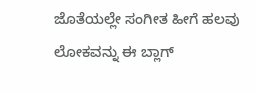ಜೊತೆಯಲ್ಲೇ ಸಂಗೀತ ಹೀಗೆ ಹಲವು ಲೋಕವನ್ನು ಈ ಬ್ಲಾಗ್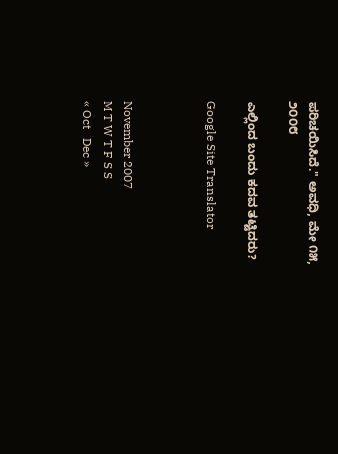ಪರಿಚಯಿಸಿದೆ." ಅವಧಿ, ಮೇ ೧೫, ೨೦೦೮

ಎಲ್ಲಿಂದ ಬಂದು ಕದವ ತಟ್ಟಿದರು?

Google Site Translator



November 2007
M T W T F S S
« Oct   Dec »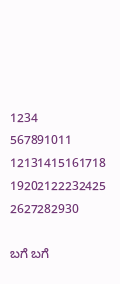1234
567891011
12131415161718
19202122232425
2627282930

ಬಗೆ ಬಗೆ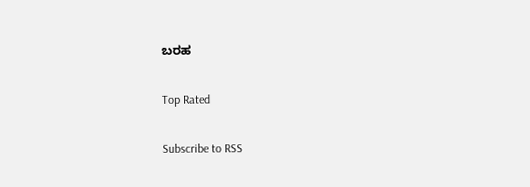ಬರಹ

Top Rated

Subscribe to RSS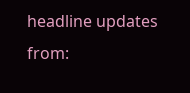headline updates from: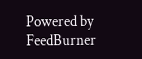Powered by FeedBurner